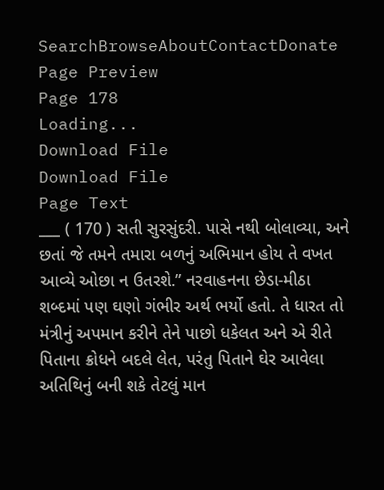SearchBrowseAboutContactDonate
Page Preview
Page 178
Loading...
Download File
Download File
Page Text
___ ( 170 ) સતી સુરસુંદરી. પાસે નથી બોલાવ્યા, અને છતાં જે તમને તમારા બળનું અભિમાન હોય તે વખત આવ્યે ઓછા ન ઉતરશે.” નરવાહનના છેડા-મીઠા શબ્દમાં પણ ઘણો ગંભીર અર્થ ભર્યો હતો. તે ધારત તો મંત્રીનું અપમાન કરીને તેને પાછો ધકેલત અને એ રીતે પિતાના ક્રોધને બદલે લેત, પરંતુ પિતાને ઘેર આવેલા અતિથિનું બની શકે તેટલું માન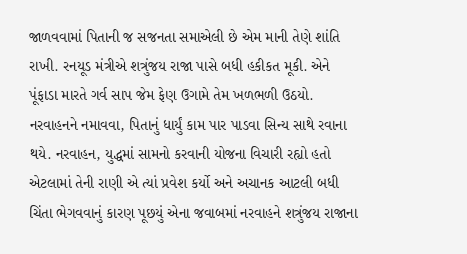જાળવવામાં પિતાની જ સજનતા સમાએલી છે એમ માની તેણે શાંતિ રાખી. રનયૂડ મંત્રીએ શત્રુંજય રાજા પાસે બધી હકીકત મૂકી. એને પૂંફાડા મારતે ગર્વ સાપ જેમ ફેણ ઉગામે તેમ ખળભળી ઉઠયો. નરવાહનને નમાવવા, પિતાનું ધાર્યું કામ પાર પાડવા સિન્ય સાથે રવાના થયે. નરવાહન, યુદ્ધમાં સામનો કરવાની યોજના વિચારી રહ્યો હતો એટલામાં તેની રાણી એ ત્યાં પ્રવેશ કર્યો અને અચાનક આટલી બધી ચિંતા ભેગવવાનું કારણ પૂછયું એના જવાબમાં નરવાહને શત્રુંજય રાજાના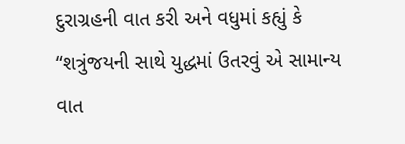દુરાગ્રહની વાત કરી અને વધુમાં કહ્યું કે “શત્રુંજયની સાથે યુદ્ધમાં ઉતરવું એ સામાન્ય વાત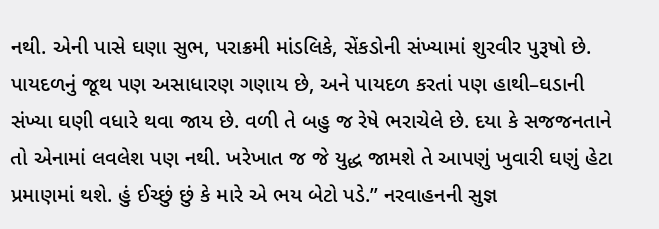નથી. એની પાસે ઘણા સુભ, પરાક્રમી માંડલિકે, સેંકડોની સંખ્યામાં શુરવીર પુરૂષો છે. પાયદળનું જૂથ પણ અસાધારણ ગણાય છે, અને પાયદળ કરતાં પણ હાથી–ઘડાની સંખ્યા ઘણી વધારે થવા જાય છે. વળી તે બહુ જ રેષે ભરાચેલે છે. દયા કે સજજનતાને તો એનામાં લવલેશ પણ નથી. ખરેખાત જ જે યુદ્ધ જામશે તે આપણું ખુવારી ઘણું હેટા પ્રમાણમાં થશે. હું ઈચ્છું છું કે મારે એ ભય બેટો પડે.” નરવાહનની સુજ્ઞ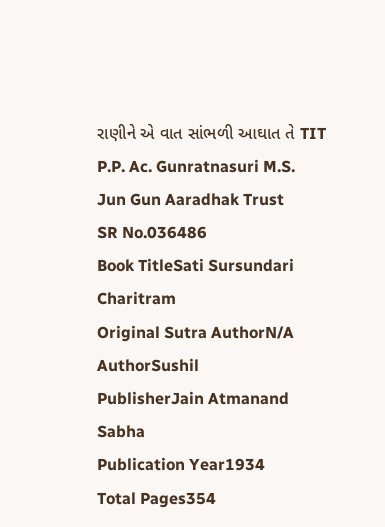રાણીને એ વાત સાંભળી આઘાત તે TIT P.P. Ac. Gunratnasuri M.S. Jun Gun Aaradhak Trust
SR No.036486
Book TitleSati Sursundari Charitram
Original Sutra AuthorN/A
AuthorSushil
PublisherJain Atmanand Sabha
Publication Year1934
Total Pages354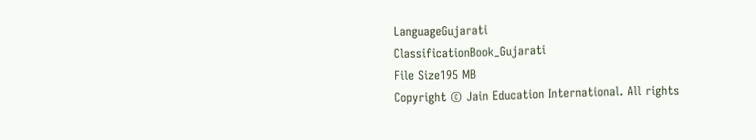LanguageGujarati
ClassificationBook_Gujarati
File Size195 MB
Copyright © Jain Education International. All rights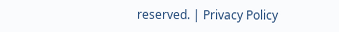reserved. | Privacy Policy